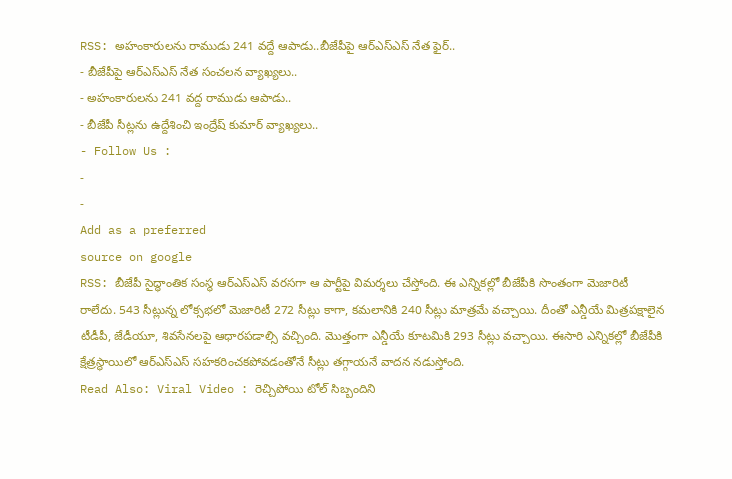RSS: అహంకారులను రాముడు 241 వద్దే ఆపాడు..బీజేపీపై ఆర్ఎస్ఎస్ నేత ఫైర్..
- బీజేపీపై ఆర్ఎస్ఎస్ నేత సంచలన వ్యాఖ్యలు..
- అహంకారులను 241 వద్ద రాముడు ఆపాడు..
- బీజేపీ సీట్లను ఉద్దేశించి ఇంద్రేష్ కుమార్ వ్యాఖ్యలు..
- Follow Us :
-
-
Add as a preferred
source on google
RSS: బీజేపీ సైద్ధాంతిక సంస్థ ఆర్ఎస్ఎస్ వరసగా ఆ పార్టీపై విమర్శలు చేస్తోంది. ఈ ఎన్నికల్లో బీజేపీకి సొంతంగా మెజారిటీ రాలేదు. 543 సీట్లున్న లోక్సభలో మెజారిటీ 272 సీట్లు కాగా, కమలానికి 240 సీట్లు మాత్రమే వచ్చాయి. దీంతో ఎన్డీయే మిత్రపక్షాలైన టీడీపీ, జేడీయూ, శివసేనలపై ఆధారపడాల్సి వచ్చింది. మొత్తంగా ఎన్డీయే కూటమికి 293 సీట్లు వచ్చాయి. ఈసారి ఎన్నికల్లో బీజేపీకి క్షేత్రస్థాయిలో ఆర్ఎస్ఎస్ సహకరించకపోవడంతోనే సీట్లు తగ్గాయనే వాదన నడుస్తోంది.
Read Also: Viral Video : రెచ్చిపోయి టోల్ సిబ్బందిని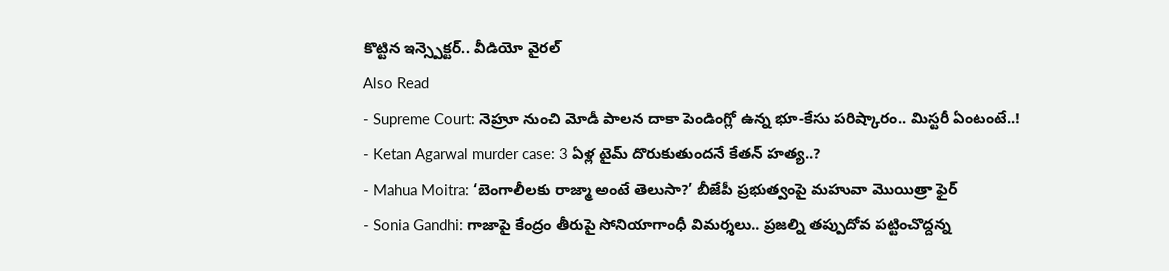కొట్టిన ఇన్స్పెక్టర్.. వీడియో వైరల్
Also Read
- Supreme Court: నెహ్రూ నుంచి మోడీ పాలన దాకా పెండింగ్లో ఉన్న భూ-కేసు పరిష్కారం.. మిస్టరీ ఏంటంటే..!
- Ketan Agarwal murder case: 3 ఏళ్ల టైమ్ దొరుకుతుందనే కేతన్ హత్య..?
- Mahua Moitra: ‘బెంగాలీలకు రాజ్మా అంటే తెలుసా?’ బీజేపీ ప్రభుత్వంపై మహువా మొయిత్రా ఫైర్
- Sonia Gandhi: గాజాపై కేంద్రం తీరుపై సోనియాగాంధీ విమర్శలు.. ప్రజల్ని తప్పుదోవ పట్టించొద్దన్న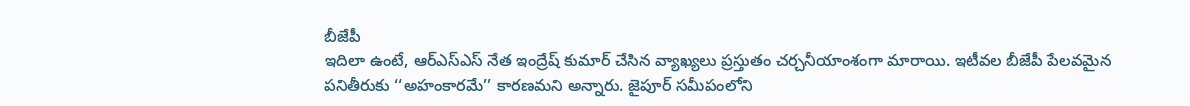బీజేపీ
ఇదిలా ఉంటే, ఆర్ఎస్ఎస్ నేత ఇంద్రేష్ కుమార్ చేసిన వ్యాఖ్యలు ప్రస్తుతం చర్చనీయాంశంగా మారాయి. ఇటీవల బీజేపీ పేలవమైన పనితీరుకు ‘‘అహంకారమే’’ కారణమని అన్నారు. జైపూర్ సమీపంలోని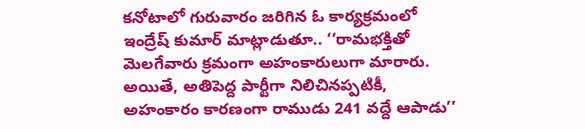కనోటాలో గురువారం జరిగిన ఓ కార్యక్రమంలో ఇంద్రేష్ కుమార్ మాట్లాడుతూ.. ‘‘రామభక్తితో మెలగేవారు క్రమంగా అహంకారులుగా మారారు. అయితే, అతిపెద్ద పార్టీగా నిలిచినప్పటికీ, అహంకారం కారణంగా రాముడు 241 వద్దే ఆపాడు’’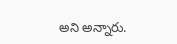అని అన్నారు.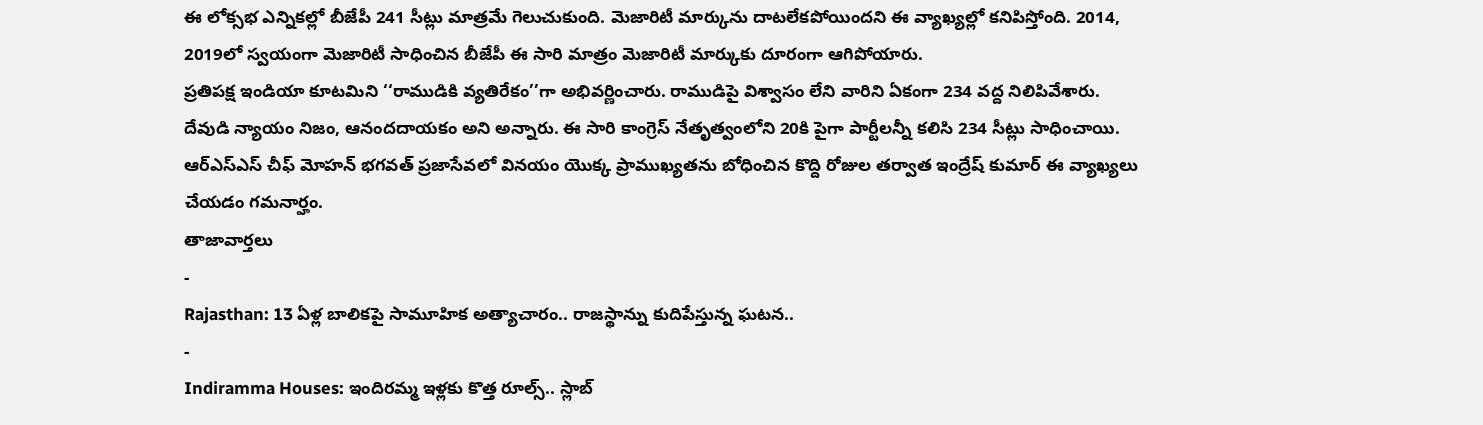ఈ లోక్సభ ఎన్నికల్లో బీజేపీ 241 సీట్లు మాత్రమే గెలుచుకుంది. మెజారిటీ మార్కును దాటలేకపోయిందని ఈ వ్యాఖ్యల్లో కనిపిస్తోంది. 2014, 2019లో స్వయంగా మెజారిటీ సాధించిన బీజేపీ ఈ సారి మాత్రం మెజారిటీ మార్కుకు దూరంగా ఆగిపోయారు.
ప్రతిపక్ష ఇండియా కూటమిని ‘‘రాముడికి వ్యతిరేకం’’గా అభివర్ణించారు. రాముడిపై విశ్వాసం లేని వారిని ఏకంగా 234 వద్ద నిలిపివేశారు. దేవుడి న్యాయం నిజం, ఆనందదాయకం అని అన్నారు. ఈ సారి కాంగ్రెస్ నేతృత్వంలోని 20కి పైగా పార్టీలన్నీ కలిసి 234 సీట్లు సాధించాయి. ఆర్ఎస్ఎస్ చీఫ్ మోహన్ భగవత్ ప్రజాసేవలో వినయం యొక్క ప్రాముఖ్యతను బోధించిన కొద్ది రోజుల తర్వాత ఇంద్రేష్ కుమార్ ఈ వ్యాఖ్యలు చేయడం గమనార్హం.
తాజావార్తలు
-
Rajasthan: 13 ఏళ్ల బాలికపై సామూహిక అత్యాచారం.. రాజస్థాన్ను కుదిపేస్తున్న ఘటన..
-
Indiramma Houses: ఇందిరమ్మ ఇళ్లకు కొత్త రూల్స్.. స్లాబ్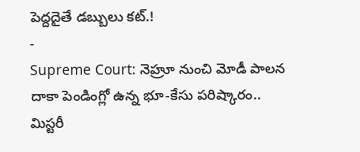పెద్దదైతే డబ్బులు కట్.!
-
Supreme Court: నెహ్రూ నుంచి మోడీ పాలన దాకా పెండింగ్లో ఉన్న భూ-కేసు పరిష్కారం.. మిస్టరీ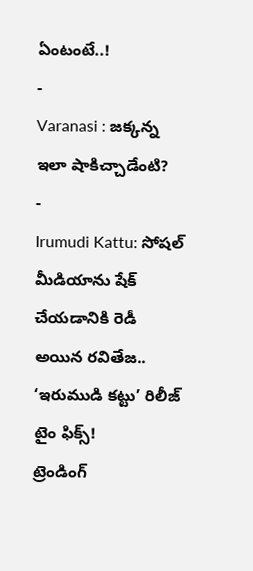ఏంటంటే..!
-
Varanasi : జక్కన్న ఇలా షాకిచ్చాడేంటి?
-
Irumudi Kattu: సోషల్ మీడియాను షేక్ చేయడానికి రెడీ అయిన రవితేజ.. ‘ఇరుముడి కట్టు’ రిలీజ్ టైం ఫిక్స్!
ట్రెండింగ్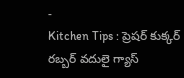-
Kitchen Tips : ప్రెషర్ కుక్కర్ రబ్బర్ వదులై గ్యాస్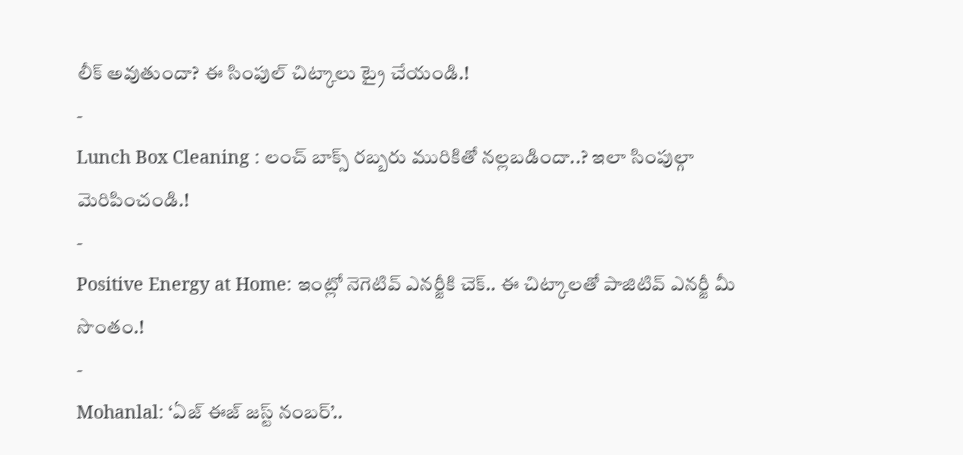లీక్ అవుతుందా? ఈ సింపుల్ చిట్కాలు ట్రై చేయండి.!
-
Lunch Box Cleaning : లంచ్ బాక్స్ రబ్బరు మురికితో నల్లబడిందా..? ఇలా సింపుల్గా మెరిపించండి.!
-
Positive Energy at Home: ఇంట్లో నెగెటివ్ ఎనర్జీకి చెక్.. ఈ చిట్కాలతో పాజిటివ్ ఎనర్జీ మీ సొంతం.!
-
Mohanlal: ‘ఏజ్ ఈజ్ జస్ట్ నంబర్’..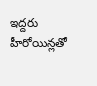ఇద్దరు హీరోయిన్లతో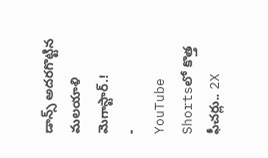డాన్స్ అదరగొట్టిన మలయాళి మెగాస్టార్.!
-
YouTube Shortsలో కొత్త ఫీచర్లు.. 2X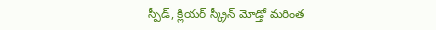స్పీడ్, క్లియర్ స్క్రీన్ మోడ్తో మరింత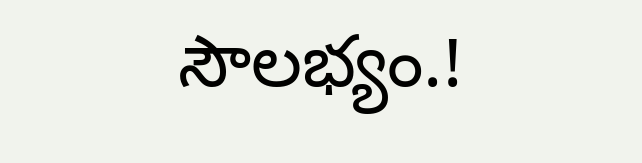సౌలభ్యం.!